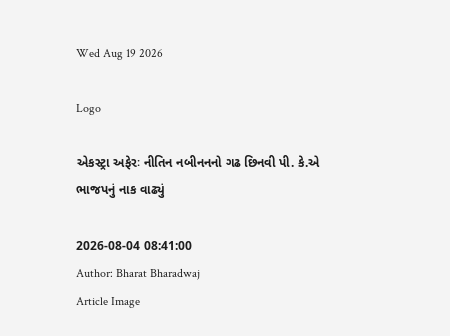Wed Aug 19 2026

Logo

એકસ્ટ્રા અફેરઃ નીતિન નબીનનનો ગઢ છિનવી પી. કે.એ ભાજપનું નાક વાઢ્યું

2026-08-04 08:41:00
Author: Bharat Bharadwaj
Article Image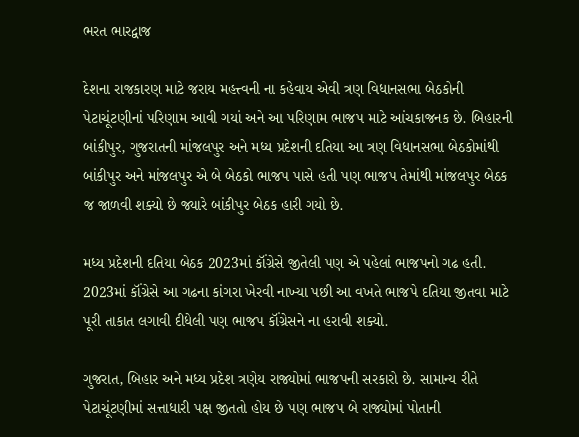ભરત ભારદ્વાજ

દેશના રાજકારણ માટે જરાય મહત્ત્વની ના કહેવાય એવી ત્રણ વિધાનસભા બેઠકોની પેટાચૂંટણીનાં પરિણામ આવી ગયાં અને આ પરિણામ ભાજપ માટે આંચકાજનક છે. બિહારની બાંકીપુર, ગુજરાતની માંજલપુર અને મધ્ય પ્રદેશની દતિયા આ ત્રણ વિધાનસભા બેઠકોમાંથી બાંકીપુર અને માંજલપુર એ બે બેઠકો ભાજપ પાસે હતી પણ ભાજપ તેમાંથી માંજલપુર બેઠક જ જાળવી શક્યો છે જ્યારે બાંકીપુર બેઠક હારી ગયો છે.

મધ્ય પ્રદેશની દતિયા બેઠક 2023માં કૉંગ્રેસે જીતેલી પણ એ પહેલાં ભાજપનો ગઢ હતી. 2023માં કૉંગ્રેસે આ ગઢના કાંગરા ખેરવી નાખ્યા પછી આ વખતે ભાજપે દતિયા જીતવા માટે પૂરી તાકાત લગાવી દીધેલી પણ ભાજપ કૉંગ્રેસને ના હરાવી શક્યો.

ગુજરાત, બિહાર અને મધ્ય પ્રદેશ ત્રણેય રાજ્યોમાં ભાજપની સરકારો છે. સામાન્ય રીતે પેટાચૂંટણીમાં સત્તાધારી પક્ષ જીતતો હોય છે પણ ભાજપ બે રાજ્યોમાં પોતાની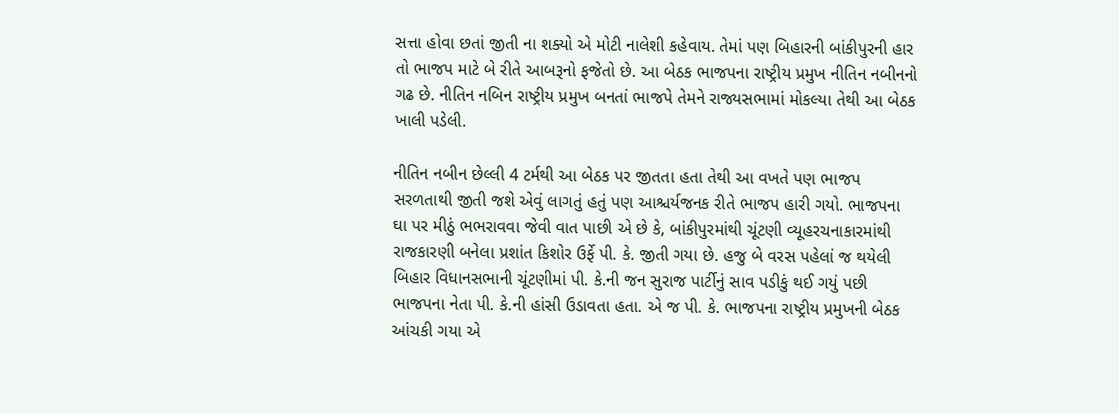સત્તા હોવા છતાં જીતી ના શક્યો એ મોટી નાલેશી કહેવાય. તેમાં પણ બિહારની બાંકીપુરની હાર તો ભાજપ માટે બે રીતે આબરૂનો ફજેતો છે. આ બેઠક ભાજપના રાષ્ટ્રીય પ્રમુખ નીતિન નબીનનો ગઢ છે. નીતિન નબિન રાષ્ટ્રીય પ્રમુખ બનતાં ભાજપે તેમને રાજ્યસભામાં મોકલ્યા તેથી આ બેઠક ખાલી પડેલી.

નીતિન નબીન છેલ્લી 4 ટર્મથી આ બેઠક પર જીતતા હતા તેથી આ વખતે પણ ભાજપ સરળતાથી જીતી જશે એવું લાગતું હતું પણ આશ્ચર્યજનક રીતે ભાજપ હારી ગયો. ભાજપના ઘા પર મીઠું ભભરાવવા જેવી વાત પાછી એ છે કે, બાંકીપુરમાંથી ચૂંટણી વ્યૂહરચનાકારમાંથી રાજકારણી બનેલા પ્રશાંત કિશોર ઉર્ફે પી. કે. જીતી ગયા છે. હજુ બે વરસ પહેલાં જ થયેલી બિહાર વિધાનસભાની ચૂંટણીમાં પી. કે.ની જન સુરાજ પાર્ટીનું સાવ પડીકું થઈ ગયું પછી ભાજપના નેતા પી. કે.ની હાંસી ઉડાવતા હતા. એ જ પી. કે. ભાજપના રાષ્ટ્રીય પ્રમુખની બેઠક આંચકી ગયા એ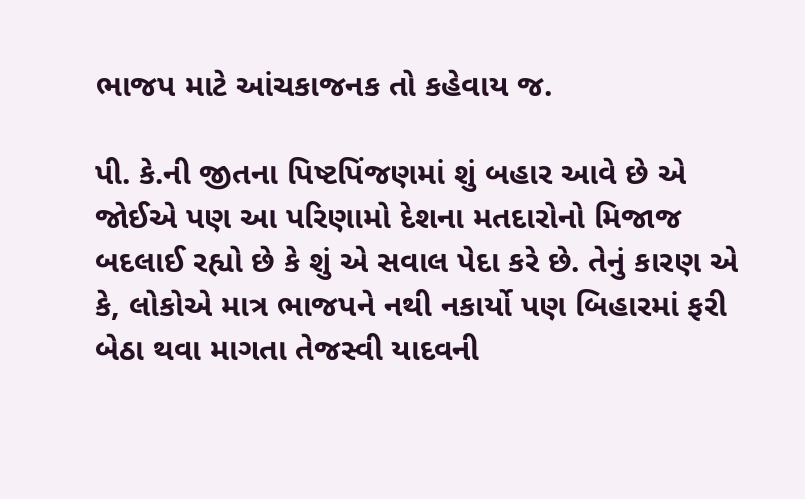ભાજપ માટે આંચકાજનક તો કહેવાય જ.

પી. કે.ની જીતના પિષ્ટપિંજણમાં શું બહાર આવે છે એ જોઈએ પણ આ પરિણામો દેશના મતદારોનો મિજાજ બદલાઈ રહ્યો છે કે શું એ સવાલ પેદા કરે છે. તેનું કારણ એ કે, લોકોએ માત્ર ભાજપને નથી નકાર્યો પણ બિહારમાં ફરી બેઠા થવા માગતા તેજસ્વી યાદવની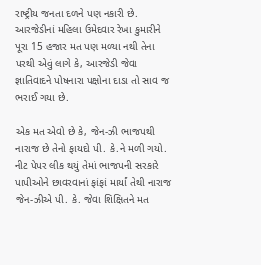રાષ્ટ્રીય જનતા દળને પણ નકારી છે. આરજેડીનાં મહિલા ઉમેદવાર રેખા કુમારીને પૂરા 15 હજાર મત પણ મળ્યા નથી તેના પરથી એવું લાગે કે, આરજેડી જેવા જ્ઞાતિવાદને પોષનારા પક્ષોના દાડા તો સાવ જ ભરાઈ ગયા છે.

એક મત એવો છે કે, જેન-ઝી ભાજપથી નારાજ છે તેનો ફાયદો પી. કે.ને મળી ગયો. નીટ પેપર લીક થયું તેમાં ભાજપની સરકારે પાપીઓને છાવરવાનાં ફાંફાં માર્યાં તેથી નારાજ જેન-ઝીએ પી. કે. જેવા શિક્ષિતને મત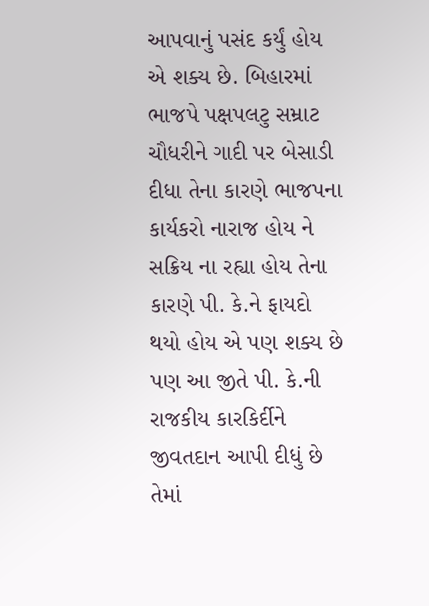આપવાનું પસંદ કર્યું હોય એ શક્ય છે. બિહારમાં ભાજપે પક્ષપલટુ સમ્રાટ ચૌધરીને ગાદી પર બેસાડી દીધા તેના કારણે ભાજપના કાર્યકરો નારાજ હોય ને સક્રિય ના રહ્યા હોય તેના કારણે પી. કે.ને ફાયદો થયો હોય એ પણ શક્ય છે પણ આ જીતે પી. કે.ની રાજકીય કારકિર્દીને જીવતદાન આપી દીધું છે તેમાં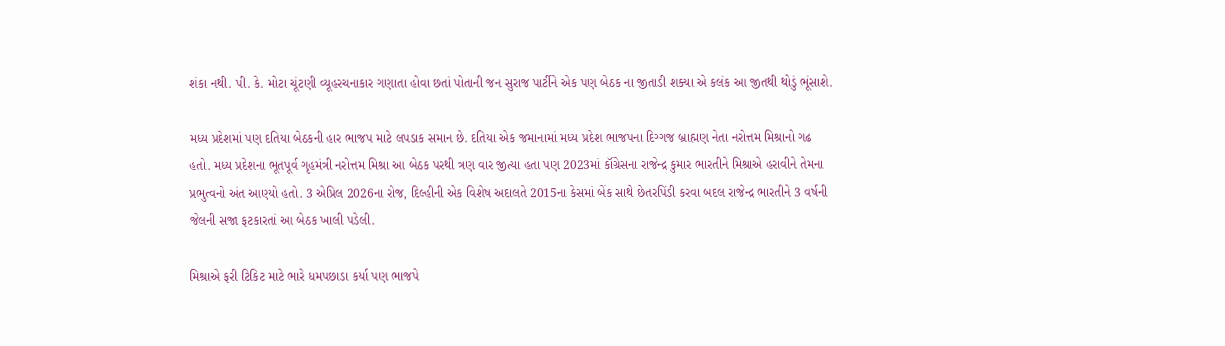શંકા નથી. પી. કે. મોટા ચૂંટણી વ્યૂહરચનાકાર ગણાતા હોવા છતાં પોતાની જન સુરાજ પાર્ટીને એક પણ બેઠક ના જીતાડી શક્યા એ કલંક આ જીતથી થોડું ભૂંસાશે.

મધ્ય પ્રદેશમાં પણ દતિયા બેઠકની હાર ભાજપ માટે લપડાક સમાન છે. દતિયા એક જમાનામાં મધ્ય પ્રદેશ ભાજપના દિગ્ગજ બ્રાહ્મણ નેતા નરોત્તમ મિશ્રાનો ગઢ હતો. મધ્ય પ્રદેશના ભૂતપૂર્વ ગૃહમંત્રી નરોત્તમ મિશ્રા આ બેઠક પરથી ત્રણ વાર જીત્યા હતા પણ 2023માં કૉંગ્રેસના રાજેન્દ્ર કુમાર ભારતીને મિશ્રાએ હરાવીને તેમના પ્રભુત્વનો અંત આણ્યો હતો. 3 એપ્રિલ 2026ના રોજ, દિલ્હીની એક વિશેષ અદાલતે 2015ના કેસમાં બેંક સાથે છેતરપિંડી કરવા બદલ રાજેન્દ્ર ભારતીને 3 વર્ષની જેલની સજા ફટકારતાં આ બેઠક ખાલી પડેલી.

મિશ્રાએ ફરી ટિકિટ માટે ભારે ધમપછાડા કર્યા પણ ભાજપે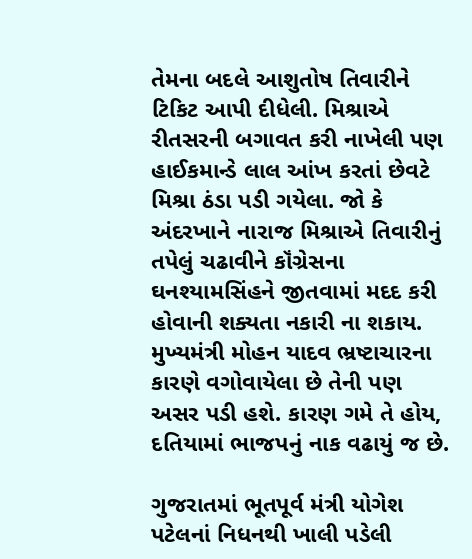તેમના બદલે આશુતોષ તિવારીને ટિકિટ આપી દીધેલી. મિશ્રાએ રીતસરની બગાવત કરી નાખેલી પણ હાઈકમાન્ડે લાલ આંખ કરતાં છેવટે મિશ્રા ઠંડા પડી ગયેલા. જો કે અંદરખાને નારાજ મિશ્રાએ તિવારીનું તપેલું ચઢાવીને કૉંગ્રેસના ઘનશ્યામસિંહને જીતવામાં મદદ કરી હોવાની શક્યતા નકારી ના શકાય. મુખ્યમંત્રી મોહન યાદવ ભ્રષ્ટાચારના કારણે વગોવાયેલા છે તેની પણ અસર પડી હશે. કારણ ગમે તે હોય, દતિયામાં ભાજપનું નાક વઢાયું જ છે.

ગુજરાતમાં ભૂતપૂર્વ મંત્રી યોગેશ પટેલનાં નિધનથી ખાલી પડેલી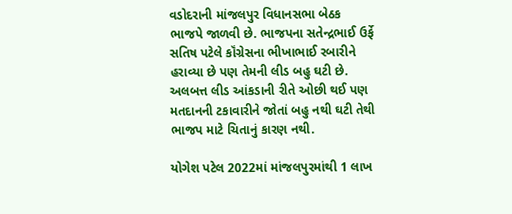વડોદરાની માંજલપુર વિધાનસભા બેઠક ભાજપે જાળવી છે. ભાજપના સતેન્દ્રભાઈ ઉર્ફે સતિષ પટેલે કૉંગ્રેસના ભીખાભાઈ રબારીને હરાવ્યા છે પણ તેમની લીડ બહુ ઘટી છે. અલબત્ત લીડ આંકડાની રીતે ઓછી થઈ પણ મતદાનની ટકાવારીને જોતાં બહુ નથી ઘટી તેથી ભાજપ માટે ચિતાનું કારણ નથી.

યોગેશ પટેલ 2022માં માંજલપુરમાંથી 1 લાખ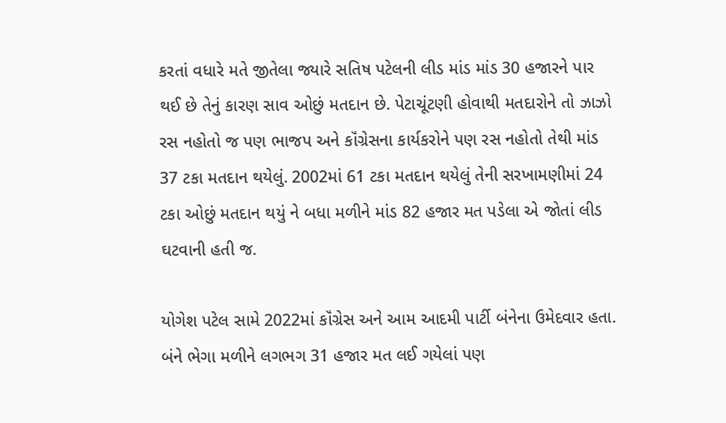કરતાં વધારે મતે જીતેલા જ્યારે સતિષ પટેલની લીડ માંડ માંડ 30 હજારને પાર થઈ છે તેનું કારણ સાવ ઓછું મતદાન છે. પેટાચૂંટણી હોવાથી મતદારોને તો ઝાઝો રસ નહોતો જ પણ ભાજપ અને કૉંગ્રેસના કાર્યકરોને પણ રસ નહોતો તેથી માંડ 37 ટકા મતદાન થયેલું. 2002માં 61 ટકા મતદાન થયેલું તેની સરખામણીમાં 24 ટકા ઓછું મતદાન થયું ને બધા મળીને માંડ 82 હજાર મત પડેલા એ જોતાં લીડ ઘટવાની હતી જ.

યોગેશ પટેલ સામે 2022માં કૉંગ્રેસ અને આમ આદમી પાર્ટી બંનેના ઉમેદવાર હતા. બંને ભેગા મળીને લગભગ 31 હજાર મત લઈ ગયેલાં પણ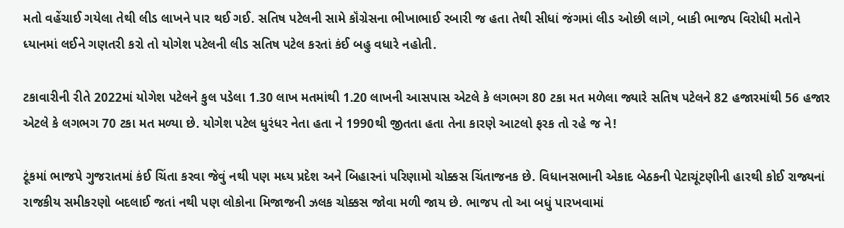મતો વહેંચાઈ ગયેલા તેથી લીડ લાખને પાર થઈ ગઈ. સતિષ પટેલની સામે કૉંગ્રેસના ભીખાભાઈ રબારી જ હતા તેથી સીધાં જંગમાં લીડ ઓછી લાગે, બાકી ભાજપ વિરોધી મતોને ધ્યાનમાં લઈને ગણતરી કરો તો યોગેશ પટેલની લીડ સતિષ પટેલ કરતાં કંઈ બહુ વધારે નહોતી.

ટકાવારીની રીતે 2022માં યોગેશ પટેલને કુલ પડેલા 1.30 લાખ મતમાંથી 1.20 લાખની આસપાસ એટલે કે લગભગ 80 ટકા મત મળેલા જ્યારે સતિષ પટેલને 82 હજારમાંથી 56 હજાર એટલે કે લગભગ 70 ટકા મત મળ્યા છે. યોગેશ પટેલ ધુરંધર નેતા હતા ને 1990થી જીતતા હતા તેના કારણે આટલો ફરક તો રહે જ ને!

ટૂંકમાં ભાજપે ગુજરાતમાં કંઈ ચિંતા કરવા જેવું નથી પણ મધ્ય પ્રદેશ અને બિહારનાં પરિણામો ચોક્કસ ચિંતાજનક છે. વિધાનસભાની એકાદ બેઠકની પેટાચૂંટણીની હારથી કોઈ રાજ્યનાં રાજકીય સમીકરણો બદલાઈ જતાં નથી પણ લોકોના મિજાજની ઝલક ચોક્કસ જોવા મળી જાય છે. ભાજપ તો આ બધું પારખવામાં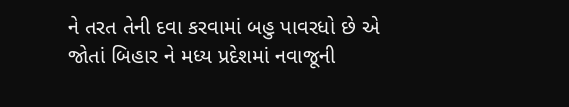ને તરત તેની દવા કરવામાં બહુ પાવરધો છે એ જોતાં બિહાર ને મધ્ય પ્રદેશમાં નવાજૂની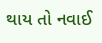થાય તો નવાઈ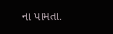ના પામતા.